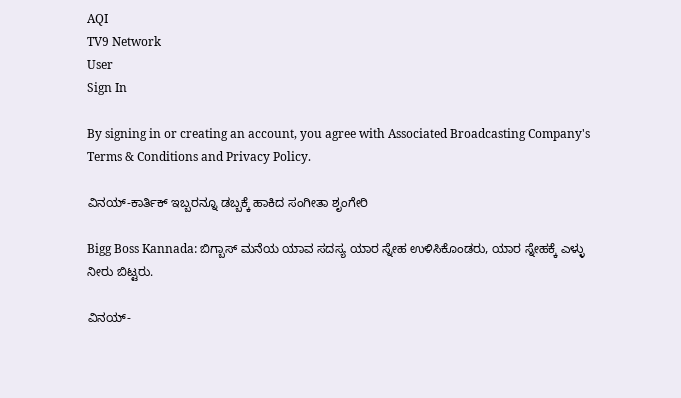AQI
TV9 Network
User
Sign In

By signing in or creating an account, you agree with Associated Broadcasting Company's Terms & Conditions and Privacy Policy.

ವಿನಯ್-ಕಾರ್ತಿಕ್ ಇಬ್ಬರನ್ನೂ ಡಬ್ಬಕ್ಕೆ ಹಾಕಿದ ಸಂಗೀತಾ ಶೃಂಗೇರಿ

Bigg Boss Kannada: ಬಿಗ್ಬಾಸ್ ಮನೆಯ ಯಾವ ಸದಸ್ಯ ಯಾರ ಸ್ನೇಹ ಉಳಿಸಿಕೊಂಡರು, ಯಾರ ಸ್ನೇಹಕ್ಕೆ ಎಳ್ಳು ನೀರು ಬಿಟ್ಟರು.

ವಿನಯ್-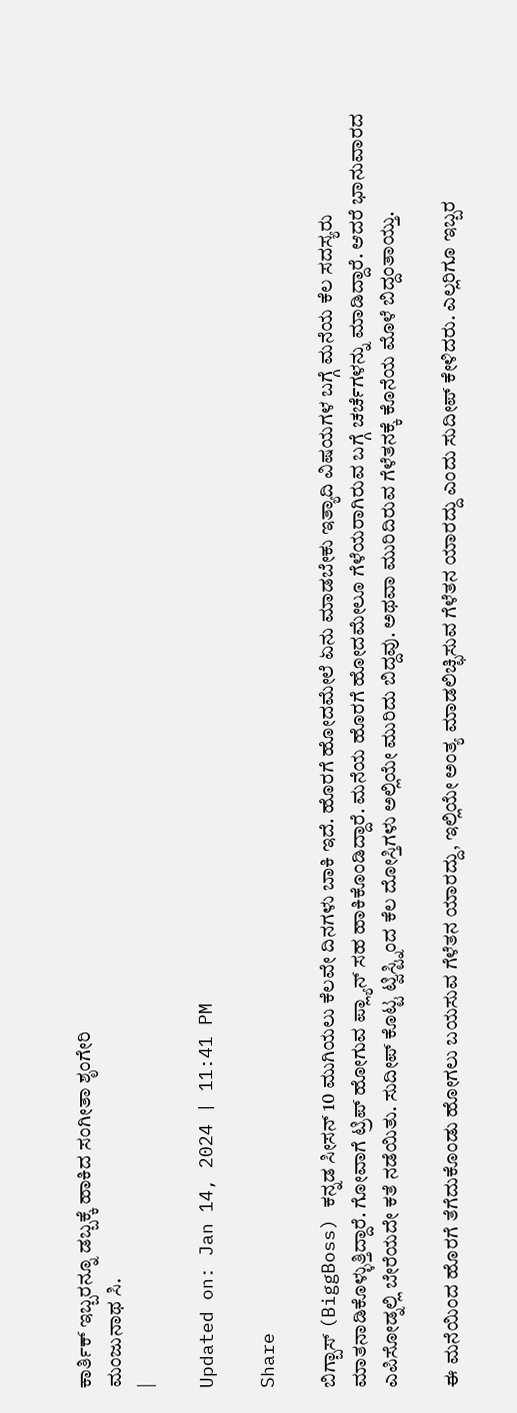ಕಾರ್ತಿಕ್ ಇಬ್ಬರನ್ನೂ ಡಬ್ಬಕ್ಕೆ ಹಾಕಿದ ಸಂಗೀತಾ ಶೃಂಗೇರಿ
ಮಂಜುನಾಥ ಸಿ.
|

Updated on: Jan 14, 2024 | 11:41 PM

Share

ಬಿಗ್ಬಾಸ್ (BiggBoss) ಕನ್ನಡ ಸೀಸನ್ 10 ಮುಗಿಯಲು ಕೆಲವೇ ದಿನಗಳು ಬಾಕಿ ಇದೆ. ಹೊರಗೆ ಹೋದಮೇಲೆ ಏನು ಮಾಡಬೇಕು ಇತ್ಯಾದಿ ವಿಷಯಗಳ ಬಗ್ಗೆ ಮನೆಯ ಕೆಲ ಸದಸ್ಯರು ಮಾತನಾಡಿಕೊಳ್ಳುತ್ತಿದ್ದಾರೆ. ಗೋವಾಗೆ ಟ್ರಿಪ್ ಹೋಗುವ ಪ್ಲ್ಯಾನ್ ಸಹ ಹಾಕಿಕೊಂಡಿದ್ದಾರೆ. ಮನೆಯ ಹೊರಗೆ ಹೋದಮೇಲೂ ಗೆಳೆಯರಾಗಿರುವ ಬಗ್ಗೆ ಚರ್ಚೆಗಳನ್ನು ಮಾಡಿದ್ದಾರೆ. ಆದರೆ ಭಾನುವಾರದ ಎಪಿಸೋಡ್ನಲ್ಲಿ ಬೇರೆಯದೇ ಕತೆ ನಡೆಯಿತು. ಸುದೀಪ್ ಕೊಟ್ಟ ಟ್ವಿಸ್ಟ್ನಿಂದ ಕೆಲ ದೋಸ್ತಿಗಳು ಅಲ್ಲಿಯೇ ಮುರಿದು ಬಿದ್ದವು. ಅಥವಾ ಮುರಿದಿರುವ ಗೆಳೆತನಕ್ಕೆ ಕೊನೆಯ ಮೊಳೆ ಬಿದ್ದಂತಾಯ್ತು.

ಈ ಮನೆಯಿಂದ ಹೊರಗೆ ತೆಗೆದುಕೊಂಡು ಹೋಗಲು ಬಯಸುವ ಗೆಳೆತನ ಯಾರದ್ದು, ಇಲ್ಲಿಯೇ ಅಂತ್ಯ ಮಾಡಲಿಚ್ಛಿಸುವ ಗೆಳೆತನ ಯಾರದ್ದು ಎಂದು ಸುದೀಪ್ ಕೇಳಿದರು. ಎಲ್ಲರಿಗೂ ಇಬ್ಬರ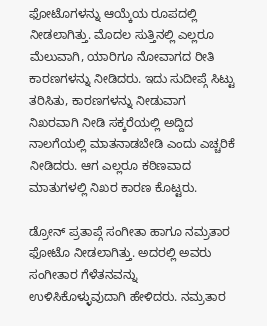ಫೋಟೊಗಳನ್ನು ಆಯ್ಕೆಯ ರೂಪದಲ್ಲಿ ನೀಡಲಾಗಿತ್ತು. ಮೊದಲ ಸುತ್ತಿನಲ್ಲಿ ಎಲ್ಲರೂ ಮೆಲುವಾಗಿ, ಯಾರಿಗೂ ನೋವಾಗದ ರೀತಿ ಕಾರಣಗಳನ್ನು ನೀಡಿದರು. ಇದು ಸುದೀಪ್ಗೆ ಸಿಟ್ಟು ತರಿಸಿತು, ಕಾರಣಗಳನ್ನು ನೀಡುವಾಗ ನಿಖರವಾಗಿ ನೀಡಿ ಸಕ್ಕರೆಯಲ್ಲಿ ಅದ್ದಿದ ನಾಲಗೆಯಲ್ಲಿ ಮಾತನಾಡಬೇಡಿ ಎಂದು ಎಚ್ಚರಿಕೆ ನೀಡಿದರು. ಆಗ ಎಲ್ಲರೂ ಕಠಿಣವಾದ ಮಾತುಗಳಲ್ಲಿ ನಿಖರ ಕಾರಣ ಕೊಟ್ಟರು.

ಡ್ರೋನ್ ಪ್ರತಾಪ್ಗೆ ಸಂಗೀತಾ ಹಾಗೂ ನಮ್ರತಾರ ಫೋಟೊ ನೀಡಲಾಗಿತ್ತು. ಅದರಲ್ಲಿ ಅವರು ಸಂಗೀತಾರ ಗೆಳೆತನವನ್ನು ಉಳಿಸಿಕೊಳ್ಳುವುದಾಗಿ ಹೇಳಿದರು. ನಮ್ರತಾರ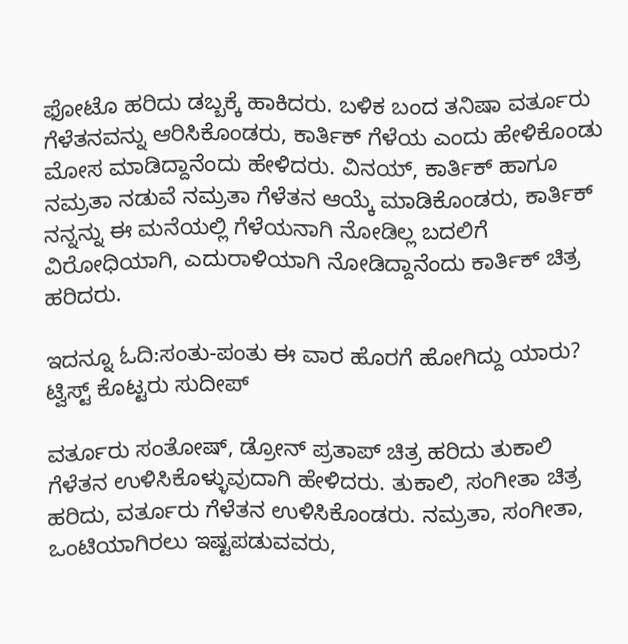ಫೋಟೊ ಹರಿದು ಡಬ್ಬಕ್ಕೆ ಹಾಕಿದರು. ಬಳಿಕ ಬಂದ ತನಿಷಾ ವರ್ತೂರು ಗೆಳೆತನವನ್ನು ಆರಿಸಿಕೊಂಡರು, ಕಾರ್ತಿಕ್ ಗೆಳೆಯ ಎಂದು ಹೇಳಿಕೊಂಡು ಮೋಸ ಮಾಡಿದ್ದಾನೆಂದು ಹೇಳಿದರು. ವಿನಯ್, ಕಾರ್ತಿಕ್ ಹಾಗೂ ನಮ್ರತಾ ನಡುವೆ ನಮ್ರತಾ ಗೆಳೆತನ ಆಯ್ಕೆ ಮಾಡಿಕೊಂಡರು, ಕಾರ್ತಿಕ್ ನನ್ನನ್ನು ಈ ಮನೆಯಲ್ಲಿ ಗೆಳೆಯನಾಗಿ ನೋಡಿಲ್ಲ ಬದಲಿಗೆ ವಿರೋಧಿಯಾಗಿ, ಎದುರಾಳಿಯಾಗಿ ನೋಡಿದ್ದಾನೆಂದು ಕಾರ್ತಿಕ್ ಚಿತ್ರ ಹರಿದರು.

ಇದನ್ನೂ ಓದಿ:ಸಂತು-ಪಂತು ಈ ವಾರ ಹೊರಗೆ ಹೋಗಿದ್ದು ಯಾರು? ಟ್ವಿಸ್ಟ್ ಕೊಟ್ಟರು ಸುದೀಪ್

ವರ್ತೂರು ಸಂತೋಷ್, ಡ್ರೋನ್ ಪ್ರತಾಪ್ ಚಿತ್ರ ಹರಿದು ತುಕಾಲಿ ಗೆಳೆತನ ಉಳಿಸಿಕೊಳ್ಳುವುದಾಗಿ ಹೇಳಿದರು. ತುಕಾಲಿ, ಸಂಗೀತಾ ಚಿತ್ರ ಹರಿದು, ವರ್ತೂರು ಗೆಳೆತನ ಉಳಿಸಿಕೊಂಡರು. ನಮ್ರತಾ, ಸಂಗೀತಾ, ಒಂಟಿಯಾಗಿರಲು ಇಷ್ಟಪಡುವವರು,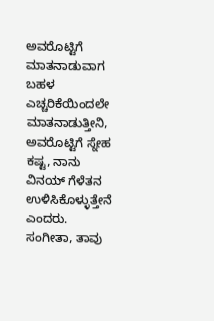ಅವರೊಟ್ಟಿಗೆ ಮಾತನಾಡುವಾಗ ಬಹಳ ಎಚ್ಚರಿಕೆಯಿಂದಲೇ ಮಾತನಾಡುತ್ತೀನಿ, ಅವರೊಟ್ಟಿಗೆ ಸ್ನೇಹ ಕಷ್ಟ, ನಾನು ವಿನಯ್ ಗೆಳೆತನ ಉಳಿಸಿಕೊಳ್ಳುತ್ತೇನೆ ಎಂದರು. ಸಂಗೀತಾ, ತಾವು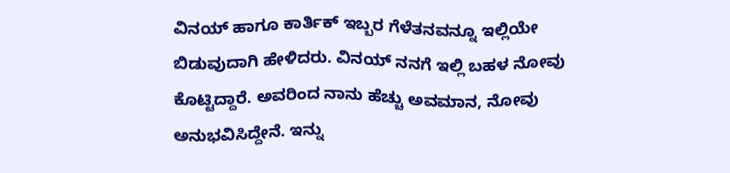ವಿನಯ್ ಹಾಗೂ ಕಾರ್ತಿಕ್ ಇಬ್ಬರ ಗೆಳೆತನವನ್ನೂ ಇಲ್ಲಿಯೇ ಬಿಡುವುದಾಗಿ ಹೇಳಿದರು. ವಿನಯ್ ನನಗೆ ಇಲ್ಲಿ ಬಹಳ ನೋವು ಕೊಟ್ಟಿದ್ದಾರೆ. ಅವರಿಂದ ನಾನು ಹೆಚ್ಚು ಅವಮಾನ, ನೋವು ಅನುಭವಿಸಿದ್ದೇನೆ. ಇನ್ನು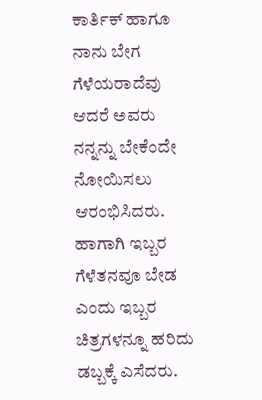ಕಾರ್ತಿಕ್ ಹಾಗೂ ನಾನು ಬೇಗ ಗೆಳೆಯರಾದೆವು ಆದರೆ ಅವರು ನನ್ನನ್ನು ಬೇಕೆಂದೇ ನೋಯಿಸಲು ಆರಂಭಿಸಿದರು. ಹಾಗಾಗಿ ಇಬ್ಬರ ಗೆಳೆತನವೂ ಬೇಡ ಎಂದು ಇಬ್ಬರ ಚಿತ್ರಗಳನ್ನೂ ಹರಿದು ಡಬ್ಬಕ್ಕೆ ಎಸೆದರು.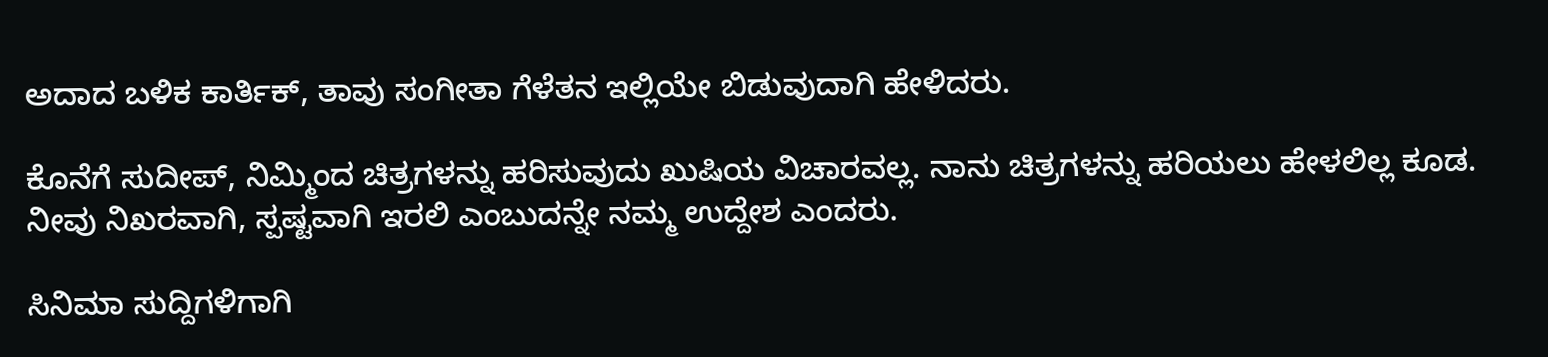ಅದಾದ ಬಳಿಕ ಕಾರ್ತಿಕ್, ತಾವು ಸಂಗೀತಾ ಗೆಳೆತನ ಇಲ್ಲಿಯೇ ಬಿಡುವುದಾಗಿ ಹೇಳಿದರು.

ಕೊನೆಗೆ ಸುದೀಪ್, ನಿಮ್ಮಿಂದ ಚಿತ್ರಗಳನ್ನು ಹರಿಸುವುದು ಖುಷಿಯ ವಿಚಾರವಲ್ಲ. ನಾನು ಚಿತ್ರಗಳನ್ನು ಹರಿಯಲು ಹೇಳಲಿಲ್ಲ ಕೂಡ. ನೀವು ನಿಖರವಾಗಿ, ಸ್ಪಷ್ಟವಾಗಿ ಇರಲಿ ಎಂಬುದನ್ನೇ ನಮ್ಮ ಉದ್ದೇಶ ಎಂದರು.

ಸಿನಿಮಾ ಸುದ್ದಿಗಳಿಗಾಗಿ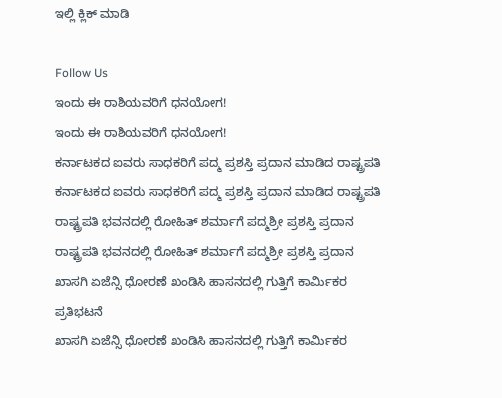ಇಲ್ಲಿ ಕ್ಲಿಕ್ ಮಾಡಿ

Follow Us
ಇಂದು ಈ ರಾಶಿಯವರಿಗೆ ಧನಯೋಗ!
ಇಂದು ಈ ರಾಶಿಯವರಿಗೆ ಧನಯೋಗ!
ಕರ್ನಾಟಕದ ಐವರು ಸಾಧಕರಿಗೆ ಪದ್ಮ ಪ್ರಶಸ್ತಿ ಪ್ರದಾನ ಮಾಡಿದ ರಾಷ್ಟ್ರಪತಿ
ಕರ್ನಾಟಕದ ಐವರು ಸಾಧಕರಿಗೆ ಪದ್ಮ ಪ್ರಶಸ್ತಿ ಪ್ರದಾನ ಮಾಡಿದ ರಾಷ್ಟ್ರಪತಿ
ರಾಷ್ಟ್ರಪತಿ ಭವನದಲ್ಲಿ ರೋಹಿತ್ ಶರ್ಮಾಗೆ ಪದ್ಮಶ್ರೀ ಪ್ರಶಸ್ತಿ ಪ್ರದಾನ
ರಾಷ್ಟ್ರಪತಿ ಭವನದಲ್ಲಿ ರೋಹಿತ್ ಶರ್ಮಾಗೆ ಪದ್ಮಶ್ರೀ ಪ್ರಶಸ್ತಿ ಪ್ರದಾನ
ಖಾಸಗಿ ಏಜೆನ್ಸಿ ಧೋರಣೆ ಖಂಡಿಸಿ ಹಾಸನದಲ್ಲಿ ಗುತ್ತಿಗೆ ಕಾರ್ಮಿಕರ ಪ್ರತಿಭಟನೆ
ಖಾಸಗಿ ಏಜೆನ್ಸಿ ಧೋರಣೆ ಖಂಡಿಸಿ ಹಾಸನದಲ್ಲಿ ಗುತ್ತಿಗೆ ಕಾರ್ಮಿಕರ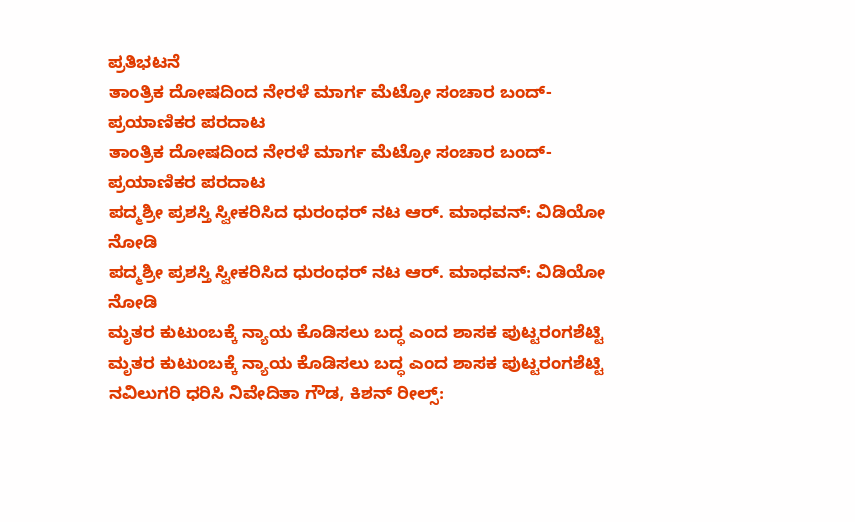ಪ್ರತಿಭಟನೆ
ತಾಂತ್ರಿಕ ದೋಷದಿಂದ ನೇರಳೆ ಮಾರ್ಗ ಮೆಟ್ರೋ ಸಂಚಾರ ಬಂದ್- ಪ್ರಯಾಣಿಕರ ಪರದಾಟ
ತಾಂತ್ರಿಕ ದೋಷದಿಂದ ನೇರಳೆ ಮಾರ್ಗ ಮೆಟ್ರೋ ಸಂಚಾರ ಬಂದ್- ಪ್ರಯಾಣಿಕರ ಪರದಾಟ
ಪದ್ಮಶ್ರೀ ಪ್ರಶಸ್ತಿ ಸ್ವೀಕರಿಸಿದ ಧುರಂಧರ್ ನಟ ಆರ್. ಮಾಧವನ್: ವಿಡಿಯೋ ನೋಡಿ
ಪದ್ಮಶ್ರೀ ಪ್ರಶಸ್ತಿ ಸ್ವೀಕರಿಸಿದ ಧುರಂಧರ್ ನಟ ಆರ್. ಮಾಧವನ್: ವಿಡಿಯೋ ನೋಡಿ
ಮೃತರ ಕುಟುಂಬಕ್ಕೆ ನ್ಯಾಯ ಕೊಡಿಸಲು ಬದ್ಧ ಎಂದ ಶಾಸಕ ಪುಟ್ಟರಂಗಶೆಟ್ಟಿ
ಮೃತರ ಕುಟುಂಬಕ್ಕೆ ನ್ಯಾಯ ಕೊಡಿಸಲು ಬದ್ಧ ಎಂದ ಶಾಸಕ ಪುಟ್ಟರಂಗಶೆಟ್ಟಿ
ನವಿಲುಗರಿ ಧರಿಸಿ ನಿವೇದಿತಾ ಗೌಡ, ಕಿಶನ್ ರೀಲ್ಸ್: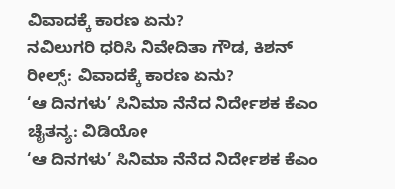ವಿವಾದಕ್ಕೆ ಕಾರಣ ಏನು?
ನವಿಲುಗರಿ ಧರಿಸಿ ನಿವೇದಿತಾ ಗೌಡ, ಕಿಶನ್ ರೀಲ್ಸ್: ವಿವಾದಕ್ಕೆ ಕಾರಣ ಏನು?
‘ಆ ದಿನಗಳು’ ಸಿನಿಮಾ ನೆನೆದ ನಿರ್ದೇಶಕ ಕೆಎಂ ಚೈತನ್ಯ: ವಿಡಿಯೋ
‘ಆ ದಿನಗಳು’ ಸಿನಿಮಾ ನೆನೆದ ನಿರ್ದೇಶಕ ಕೆಎಂ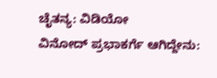ಚೈತನ್ಯ: ವಿಡಿಯೋ
ವಿನೋದ್ ಪ್ರಭಾಕರ್ಗೆ ಆಗಿದ್ದೇನು: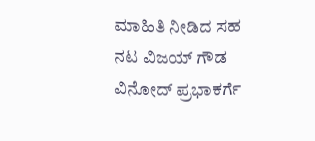ಮಾಹಿತಿ ನೀಡಿದ ಸಹ ನಟ ವಿಜಯ್ ಗೌಡ
ವಿನೋದ್ ಪ್ರಭಾಕರ್ಗೆ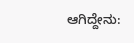ಆಗಿದ್ದೇನು: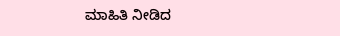ಮಾಹಿತಿ ನೀಡಿದ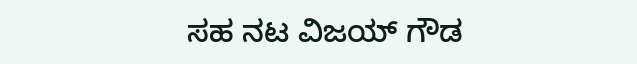ಸಹ ನಟ ವಿಜಯ್ ಗೌಡ